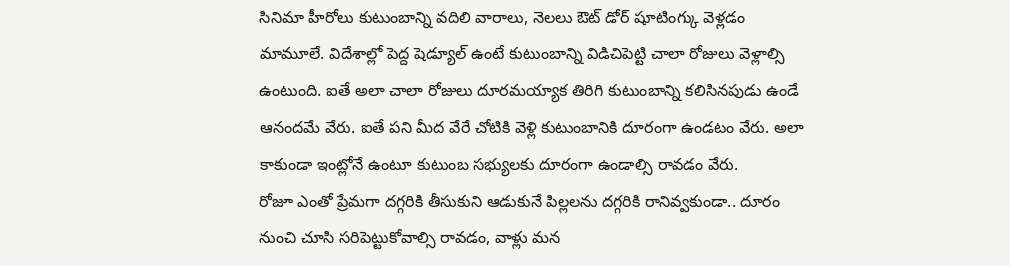సినిమా హీరోలు కుటుంబాన్ని వదిలి వారాలు, నెలలు ఔట్ డోర్ షూటింగ్కు వెళ్లడం మామూలే. విదేశాల్లో పెద్ద షెడ్యూల్ ఉంటే కుటుంబాన్ని విడిచిపెట్టి చాలా రోజులు వెళ్లాల్సి ఉంటుంది. ఐతే అలా చాలా రోజులు దూరమయ్యాక తిరిగి కుటుంబాన్ని కలిసినపుడు ఉండే ఆనందమే వేరు. ఐతే పని మీద వేరే చోటికి వెళ్లి కుటుంబానికి దూరంగా ఉండటం వేరు. అలా కాకుండా ఇంట్లోనే ఉంటూ కుటుంబ సభ్యులకు దూరంగా ఉండాల్సి రావడం వేరు.
రోజూ ఎంతో ప్రేమగా దగ్గరికి తీసుకుని ఆడుకునే పిల్లలను దగ్గరికి రానివ్వకుండా.. దూరం నుంచి చూసి సరిపెట్టుకోవాల్సి రావడం, వాళ్లు మన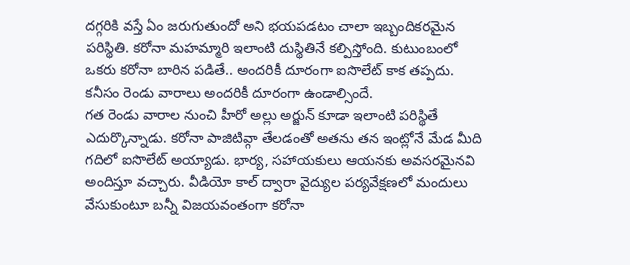దగ్గరికి వస్తే ఏం జరుగుతుందో అని భయపడటం చాలా ఇబ్బందికరమైన పరిస్థితి. కరోనా మహమ్మారి ఇలాంటి దుస్థితినే కల్పిస్తోంది. కుటుంబంలో ఒకరు కరోనా బారిన పడితే.. అందరికీ దూరంగా ఐసొలేట్ కాక తప్పదు. కనీసం రెండు వారాలు అందరికీ దూరంగా ఉండాల్సిందే.
గత రెండు వారాల నుంచి హీరో అల్లు అర్జున్ కూడా ఇలాంటి పరిస్థితే ఎదుర్కొన్నాడు. కరోనా పాజిటివ్గా తేలడంతో అతను తన ఇంట్లోనే మేడ మీది గదిలో ఐసొలేట్ అయ్యాడు. భార్య, సహాయకులు ఆయనకు అవసరమైనవి అందిస్తూ వచ్చారు. వీడియో కాల్ ద్వారా వైద్యుల పర్యవేక్షణలో మందులు వేసుకుంటూ బన్నీ విజయవంతంగా కరోనా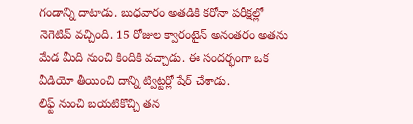గండాన్ని దాటాడు. బుధవారం అతడికి కరోనా పరీక్షల్లో నెగెటివ్ వచ్చింది. 15 రోజుల క్వారంటైన్ అనంతరం అతను మేడ మీది నుంచి కిందికి వచ్చాడు. ఈ సందర్భంగా ఒక వీడియో తీయించి దాన్ని ట్విట్టర్లో షేర్ చేశాడు.
లిఫ్ట్ నుంచి బయటికొచ్చి తన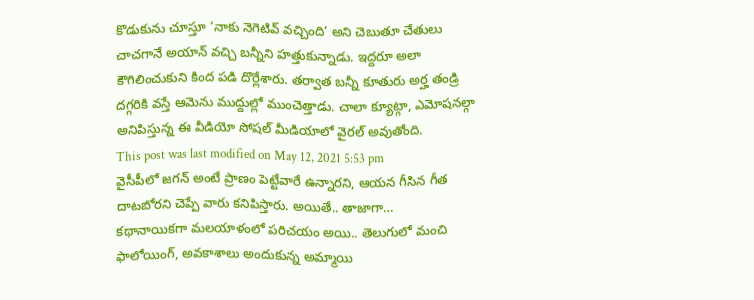కొడుకును చూస్తూ ‘నాకు నెగెటివ్ వచ్చింది’ అని చెబుతూ చేతులు చాచగానే అయాన్ వచ్చి బన్నీని హత్తుకున్నాడు. ఇద్దరూ అలా కౌగిలించుకుని కింద పడి దొర్లేశారు. తర్వాత బన్నీ కూతురు అర్హ తండ్రి దగ్గరికి వస్తే ఆమెను ముద్దుల్లో ముంచెత్తాడు. చాలా క్యూట్గా, ఎమోషనల్గా అనిపిస్తున్న ఈ వీడియో సోషల్ మీడియాలో వైరల్ అవుతోంది.
This post was last modified on May 12, 2021 5:53 pm
వైసీపీలో జగన్ అంటే ప్రాణం పెట్టేవారే ఉన్నారని, ఆయన గీసిన గీత దాటబోరని చెప్పే వారు కనిపిస్తారు. అయితే.. తాజాగా…
కథానాయికగా మలయాళంలో పరిచయం అయి.. తెలుగులో మంచి ఫాలోయింగ్, అవకాశాలు అందుకున్న అమ్మాయి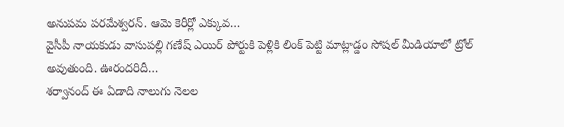అనుపమ పరమేశ్వరన్. ఆమె కెరీర్లో ఎక్కువ…
వైసీపీ నాయకుడు వాసుపల్లి గణేష్ ఎయిర్ పోర్టుకి పెళ్లికి లింక్ పెట్టి మాట్లాడ్డం సోషల్ మీడియాలో ట్రోల్ అవుతుంది. ఊరందరిదీ…
శర్వానంద్ ఈ ఏడాది నాలుగు నెలల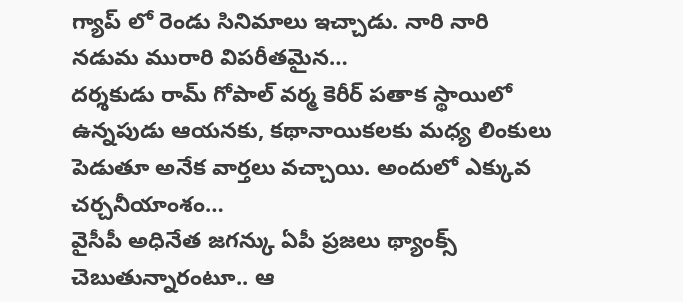గ్యాప్ లో రెండు సినిమాలు ఇచ్చాడు. నారి నారి నడుమ మురారి విపరీతమైన…
దర్శకుడు రామ్ గోపాల్ వర్మ కెరీర్ పతాక స్థాయిలో ఉన్నపుడు ఆయనకు, కథానాయికలకు మధ్య లింకులు పెడుతూ అనేక వార్తలు వచ్చాయి. అందులో ఎక్కువ చర్చనీయాంశం…
వైసీపీ అధినేత జగన్కు ఏపీ ప్రజలు థ్యాంక్స్ చెబుతున్నారంటూ.. ఆ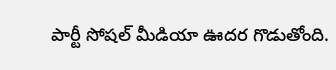పార్టీ సోషల్ మీడియా ఊదర గొడుతోంది.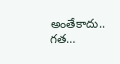అంతేకాదు.. గత…